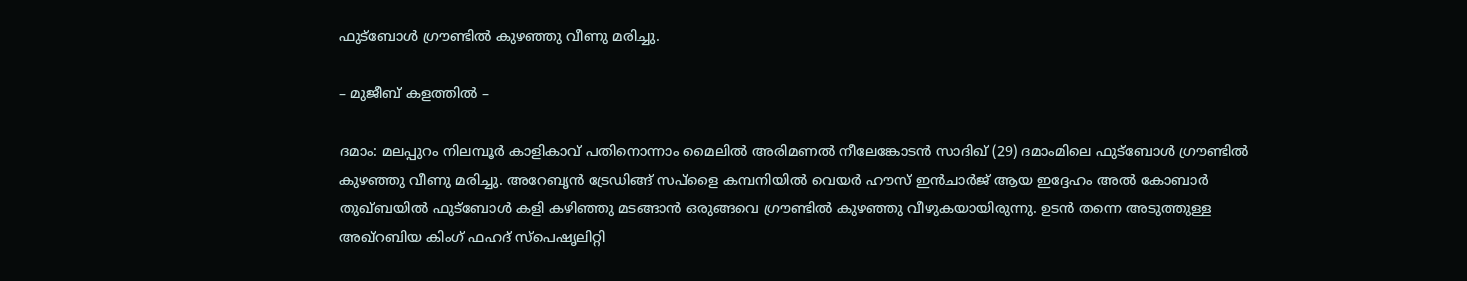ഫുട്‌ബോള്‍ ഗ്രൗണ്ടില്‍ കുഴഞ്ഞു വീണു മരിച്ചു.

– മുജീബ് കളത്തില്‍ –

ദമാം: മലപ്പുറം നിലമ്പൂര്‍ കാളികാവ് പതിനൊന്നാം മൈലില്‍ അരിമണല്‍ നീലേങ്കോടന്‍ സാദിഖ് (29) ദമാംമിലെ ഫുട്‌ബോള്‍ ഗ്രൗണ്ടില്‍ കുഴഞ്ഞു വീണു മരിച്ചു. അറേബൃന്‍ ട്രേഡിങ്ങ് സപ്‌ളൈ കമ്പനിയില്‍ വെയര്‍ ഹൗസ് ഇന്‍ചാര്‍ജ് ആയ ഇദ്ദേഹം അല്‍ കോബാര്‍ തുഖ്ബയില്‍ ഫുട്‌ബോള്‍ കളി കഴിഞ്ഞു മടങ്ങാന്‍ ഒരുങ്ങവെ ഗ്രൗണ്ടില്‍ കുഴഞ്ഞു വീഴുകയായിരുന്നു. ഉടന്‍ തന്നെ അടുത്തുള്ള അഖ്‌റബിയ കിംഗ് ഫഹദ് സ്‌പെഷൃലിറ്റി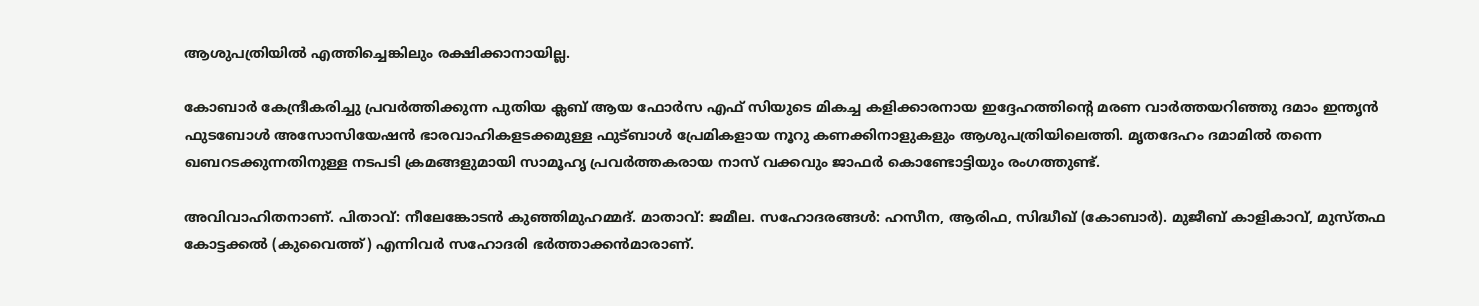ആശുപത്രിയില്‍ എത്തിച്ചെങ്കിലും രക്ഷിക്കാനായില്ല.

കോബാര്‍ കേന്ദ്രീകരിച്ചു പ്രവര്‍ത്തിക്കുന്ന പുതിയ ക്ലബ് ആയ ഫോര്‍സ എഫ് സിയുടെ മികച്ച കളിക്കാരനായ ഇദ്ദേഹത്തിന്റെ മരണ വാര്‍ത്തയറിഞ്ഞു ദമാം ഇന്തൃന്‍ ഫുടബോള്‍ അസോസിയേഷന്‍ ഭാരവാഹികളടക്കമുള്ള ഫുട്ബാള്‍ പ്രേമികളായ നൂറു കണക്കിനാളുകളും ആശുപത്രിയിലെത്തി. മൃതദേഹം ദമാമില്‍ തന്നെ ഖബറടക്കുന്നതിനുള്ള നടപടി ക്രമങ്ങളുമായി സാമൂഹൃ പ്രവര്‍ത്തകരായ നാസ് വക്കവും ജാഫര്‍ കൊണ്ടോട്ടിയും രംഗത്തുണ്ട്.

അവിവാഹിതനാണ്. പിതാവ്: നീലേങ്കോടന്‍ കുഞ്ഞിമുഹമ്മദ്. മാതാവ്: ജമീല. സഹോദരങ്ങള്‍: ഹസീന, ആരിഫ, സിദ്ധീഖ് (കോബാര്‍). മുജീബ് കാളികാവ്, മുസ്തഫ കോട്ടക്കല്‍ (കുവൈത്ത്) എന്നിവര്‍ സഹോദരി ഭര്‍ത്താക്കന്‍മാരാണ്.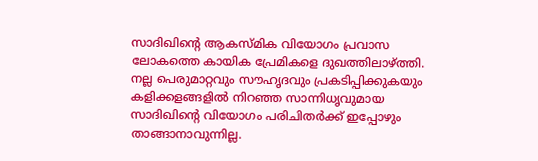സാദിഖിന്റെ ആകസ്മിക വിയോഗം പ്രവാസ ലോകത്തെ കായിക പ്രേമികളെ ദുഖത്തിലാഴ്ത്തി. നല്ല പെരുമാറ്റവും സൗഹൃദവും പ്രകടിപ്പിക്കുകയും കളിക്കളങ്ങളില്‍ നിറഞ്ഞ സാന്നിധൃവുമായ സാദിഖിന്റെ വിയോഗം പരിചിതര്‍ക്ക് ഇപ്പോഴും താങ്ങാനാവുന്നില്ല.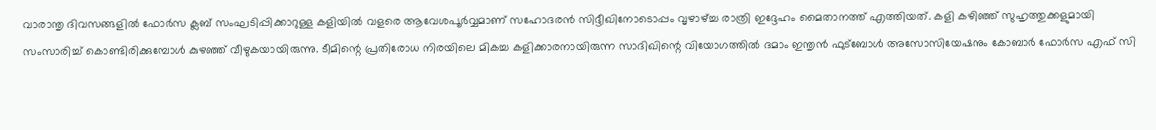വാരാന്തൃ ദിവസങ്ങളില്‍ ഫോര്‍സ ക്ലബ് സംഘടിപ്പിക്കാറുള്ള കളിയില്‍ വളരെ ആവേശപൂര്‍വ്വമാണ് സഹോദരന്‍ സിദ്ദീഖിനോടൊപ്പം വൃഴാഴ്ച്ച രാത്രി ഇദ്ദേഹം മൈതാനത്ത് എത്തിയത്. കളി കഴിഞ്ഞ് സുഹൃത്തുക്കളുമായി സംസാരിച്ച് കൊണ്ടിരിക്കുമ്പോള്‍ കുഴഞ്ഞ് വീഴുകയായിരുന്നു. ടീമിന്റെ പ്രതിരോധ നിരയിലെ മികച്ച കളിക്കാരനായിരുന്ന സാദിഖിന്റെ വിയോഗത്തില്‍ ദമാം ഇന്തൃന്‍ ഫുട്‌ബോള്‍ അസോസിയേഷനും കോബാര്‍ ഫോര്‍സ എഫ് സി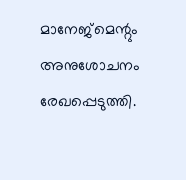മാനേജ്‌മെന്റും അനുശോചനം രേഖപ്പെടുത്തി.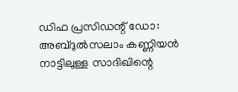ഡിഫ പ്രസിഡന്റ് ഡോ: അബ്ദുല്‍സലാം കണ്ണിയന്‍ നാട്ടിലുള്ള സാദിഖിന്റെ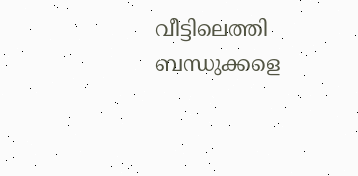വീട്ടിലെത്തി ബന്ധുക്കളെ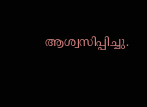ആശ്വസിപ്പിച്ചു.